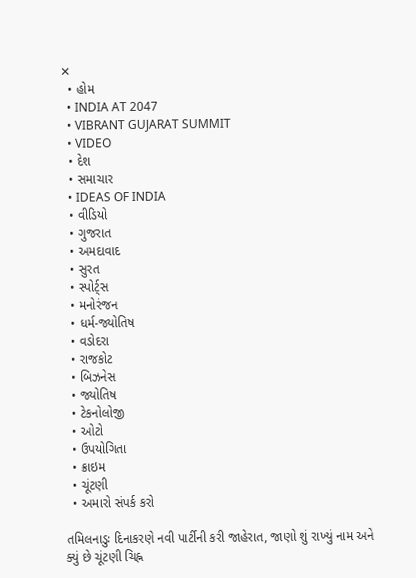✕
  • હોમ
  • INDIA AT 2047
  • VIBRANT GUJARAT SUMMIT
  • VIDEO
  • દેશ
  • સમાચાર
  • IDEAS OF INDIA
  • વીડિયો
  • ગુજરાત
  • અમદાવાદ
  • સુરત
  • સ્પોર્ટ્સ
  • મનોરંજન
  • ધર્મ-જ્યોતિષ
  • વડોદરા
  • રાજકોટ
  • બિઝનેસ
  • જ્યોતિષ
  • ટેકનોલોજી
  • ઓટો
  • ઉપયોગિતા
  • ક્રાઇમ
  • ચૂંટણી
  • અમારો સંપર્ક કરો

તમિલનાડુઃ દિનાકરણે નવી પાર્ટીની કરી જાહેરાત, જાણો શું રાખ્યું નામ અને ક્યું છે ચૂંટણી ચિહ્ન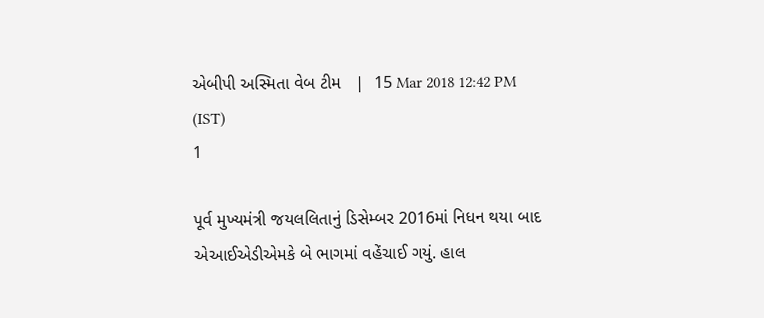એબીપી અસ્મિતા વેબ ટીમ   |  15 Mar 2018 12:42 PM (IST)
1

પૂર્વ મુખ્યમંત્રી જયલલિતાનું ડિસેમ્બર 2016માં નિધન થયા બાદ એઆઈએડીએમકે બે ભાગમાં વહેંચાઈ ગયું. હાલ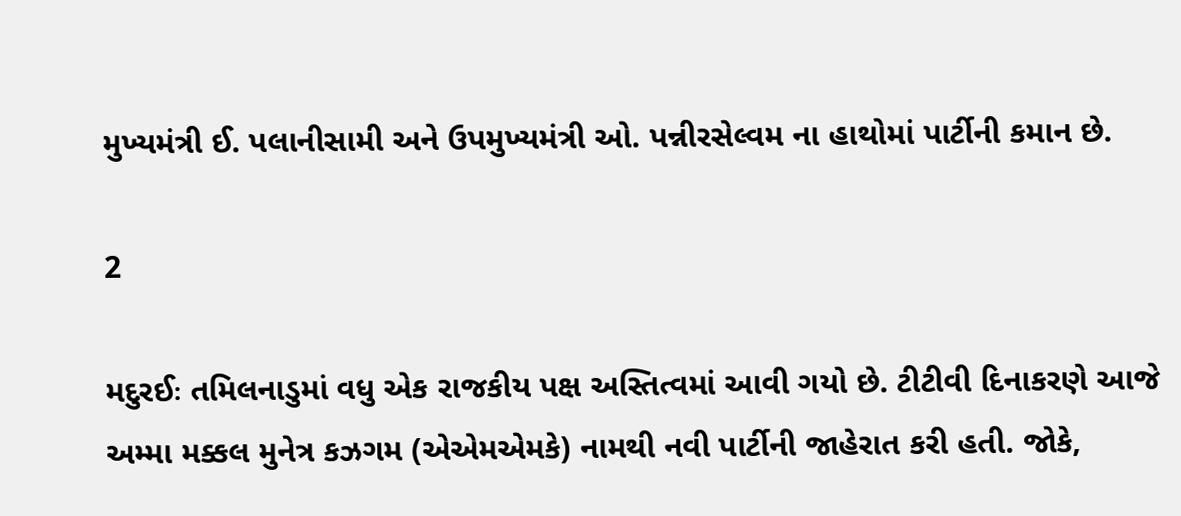મુખ્યમંત્રી ઈ. પલાનીસામી અને ઉપમુખ્યમંત્રી ઓ. પન્નીરસેલ્વમ ના હાથોમાં પાર્ટીની કમાન છે.

2

મદુરઈઃ તમિલનાડુમાં વધુ એક રાજકીય પક્ષ અસ્તિત્વમાં આવી ગયો છે. ટીટીવી દિનાકરણે આજે અમ્મા મક્કલ મુનેત્ર કઝગમ (એએમએમકે) નામથી નવી પાર્ટીની જાહેરાત કરી હતી. જોકે,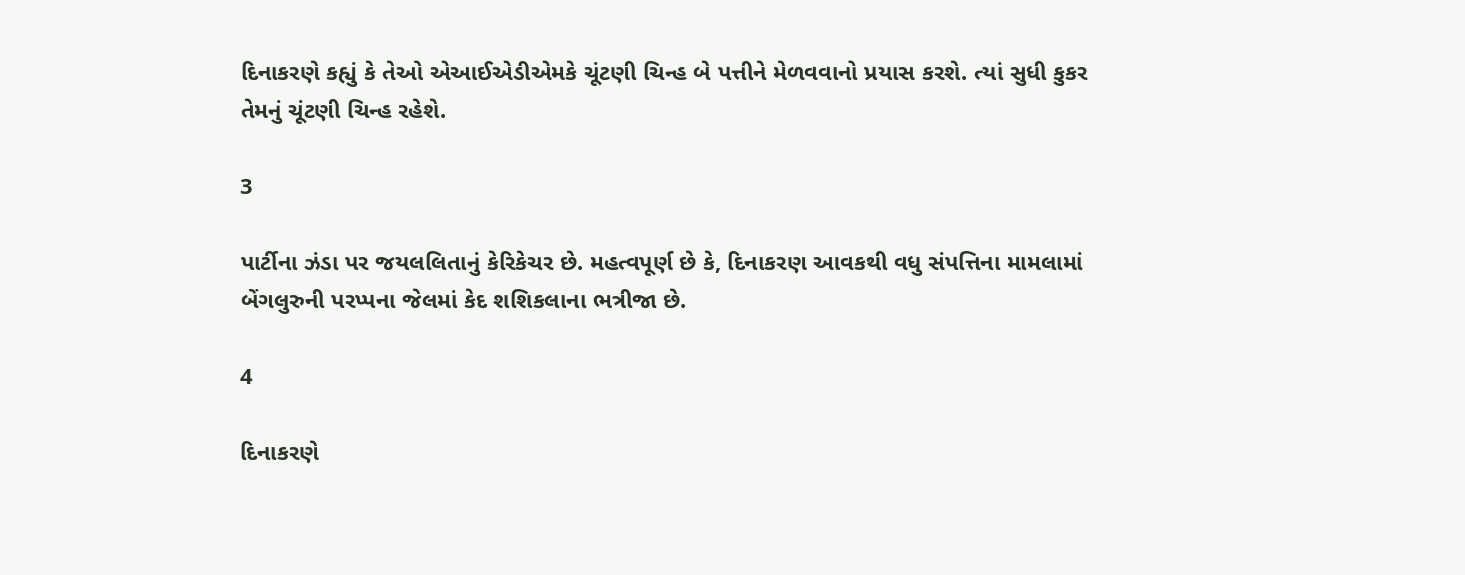દિનાકરણે કહ્યું કે તેઓ એઆઈએડીએમકે ચૂંટણી ચિન્હ બે પત્તીને મેળવવાનો પ્રયાસ કરશે. ત્યાં સુધી કુકર તેમનું ચૂંટણી ચિન્હ રહેશે.

3

પાર્ટીના ઝંડા પર જયલલિતાનું કેરિકેચર છે. મહત્વપૂર્ણ છે કે, દિનાકરણ આવકથી વધુ સંપત્તિના મામલામાં બેંગલુરુની પરપ્પના જેલમાં કેદ શશિકલાના ભત્રીજા છે.

4

દિનાકરણે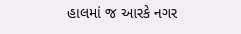હાલમાં જ આરકે નગર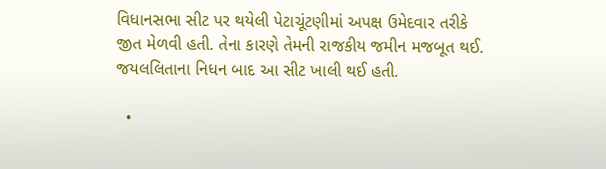વિધાનસભા સીટ પર થયેલી પેટાચૂંટણીમાં અપક્ષ ઉમેદવાર તરીકે જીત મેળવી હતી. તેના કારણે તેમની રાજકીય જમીન મજબૂત થઈ. જયલલિતાના નિધન બાદ આ સીટ ખાલી થઈ હતી.

  •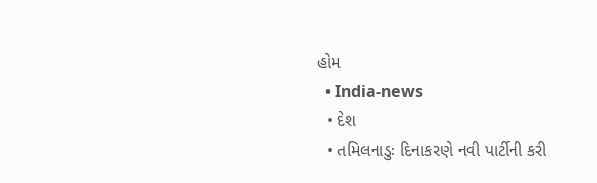હોમ
  • India-news
  • દેશ
  • તમિલનાડુઃ દિનાકરણે નવી પાર્ટીની કરી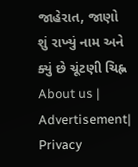જાહેરાત, જાણો શું રાખ્યું નામ અને ક્યું છે ચૂંટણી ચિહ્ન
About us | Advertisement| Privacy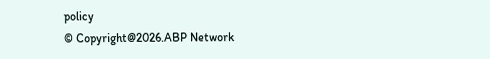policy
© Copyright@2026.ABP Network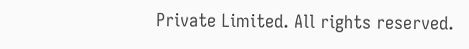Private Limited. All rights reserved.